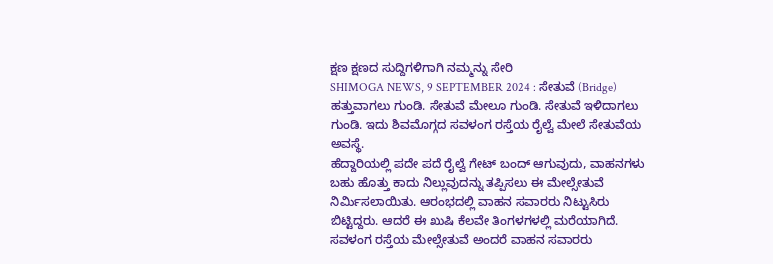ಕ್ಷಣ ಕ್ಷಣದ ಸುದ್ದಿಗಳಿಗಾಗಿ ನಮ್ಮನ್ನು ಸೇರಿ
SHIMOGA NEWS, 9 SEPTEMBER 2024 : ಸೇತುವೆ (Bridge) ಹತ್ತುವಾಗಲು ಗುಂಡಿ. ಸೇತುವೆ ಮೇಲೂ ಗುಂಡಿ. ಸೇತುವೆ ಇಳಿದಾಗಲು ಗುಂಡಿ. ಇದು ಶಿವಮೊಗ್ಗದ ಸವಳಂಗ ರಸ್ತೆಯ ರೈಲ್ವೆ ಮೇಲೆ ಸೇತುವೆಯ ಅವಸ್ಥೆ.
ಹೆದ್ದಾರಿಯಲ್ಲಿ ಪದೇ ಪದೆ ರೈಲ್ವೆ ಗೇಟ್ ಬಂದ್ ಆಗುವುದು, ವಾಹನಗಳು ಬಹು ಹೊತ್ತು ಕಾದು ನಿಲ್ಲುವುದನ್ನು ತಪ್ಪಿಸಲು ಈ ಮೇಲ್ಸೇತುವೆ ನಿರ್ಮಿಸಲಾಯಿತು. ಆರಂಭದಲ್ಲಿ ವಾಹನ ಸವಾರರು ನಿಟ್ಟುಸಿರು ಬಿಟ್ಟಿದ್ದರು. ಆದರೆ ಈ ಖುಷಿ ಕೆಲವೇ ತಿಂಗಳಗಳಲ್ಲಿ ಮರೆಯಾಗಿದೆ. ಸವಳಂಗ ರಸ್ತೆಯ ಮೇಲ್ಸೇತುವೆ ಅಂದರೆ ವಾಹನ ಸವಾರರು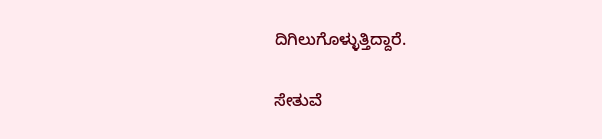ದಿಗಿಲುಗೊಳ್ಳುತ್ತಿದ್ದಾರೆ.

ಸೇತುವೆ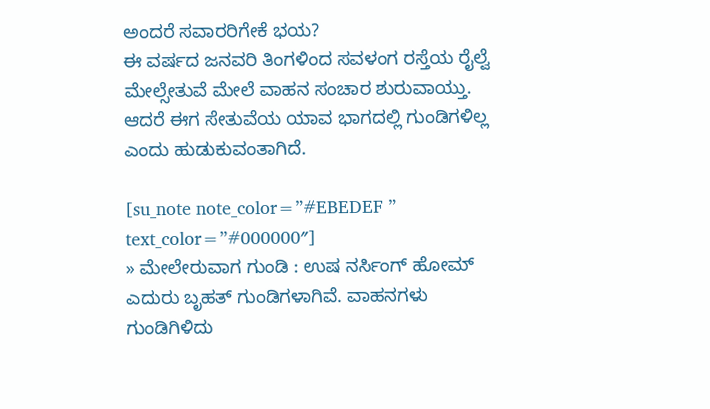ಅಂದರೆ ಸವಾರರಿಗೇಕೆ ಭಯ?
ಈ ವರ್ಷದ ಜನವರಿ ತಿಂಗಳಿಂದ ಸವಳಂಗ ರಸ್ತೆಯ ರೈಲ್ವೆ ಮೇಲ್ಸೇತುವೆ ಮೇಲೆ ವಾಹನ ಸಂಚಾರ ಶುರುವಾಯ್ತು. ಆದರೆ ಈಗ ಸೇತುವೆಯ ಯಾವ ಭಾಗದಲ್ಲಿ ಗುಂಡಿಗಳಿಲ್ಲ ಎಂದು ಹುಡುಕುವಂತಾಗಿದೆ.

[su_note note_color=”#EBEDEF ” text_color=”#000000″]
» ಮೇಲೇರುವಾಗ ಗುಂಡಿ : ಉಷ ನರ್ಸಿಂಗ್ ಹೋಮ್ ಎದುರು ಬೃಹತ್ ಗುಂಡಿಗಳಾಗಿವೆ. ವಾಹನಗಳು ಗುಂಡಿಗಿಳಿದು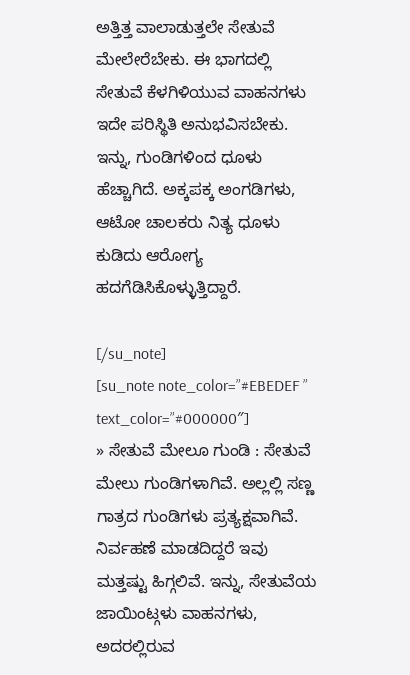ಅತ್ತಿತ್ತ ವಾಲಾಡುತ್ತಲೇ ಸೇತುವೆ ಮೇಲೇರೆಬೇಕು. ಈ ಭಾಗದಲ್ಲಿ ಸೇತುವೆ ಕೆಳಗಿಳಿಯುವ ವಾಹನಗಳು ಇದೇ ಪರಿಸ್ಥಿತಿ ಅನುಭವಿಸಬೇಕು. ಇನ್ನು, ಗುಂಡಿಗಳಿಂದ ಧೂಳು ಹೆಚ್ಚಾಗಿದೆ. ಅಕ್ಕಪಕ್ಕ ಅಂಗಡಿಗಳು, ಆಟೋ ಚಾಲಕರು ನಿತ್ಯ ಧೂಳು ಕುಡಿದು ಆರೋಗ್ಯ ಹದಗೆಡಿಸಿಕೊಳ್ಳುತ್ತಿದ್ದಾರೆ.

[/su_note]
[su_note note_color=”#EBEDEF ” text_color=”#000000″]
» ಸೇತುವೆ ಮೇಲೂ ಗುಂಡಿ : ಸೇತುವೆ ಮೇಲು ಗುಂಡಿಗಳಾಗಿವೆ. ಅಲ್ಲಲ್ಲಿ ಸಣ್ಣ ಗಾತ್ರದ ಗುಂಡಿಗಳು ಪ್ರತ್ಯಕ್ಷವಾಗಿವೆ. ನಿರ್ವಹಣೆ ಮಾಡದಿದ್ದರೆ ಇವು ಮತ್ತಷ್ಟು ಹಿಗ್ಗಲಿವೆ. ಇನ್ನು, ಸೇತುವೆಯ ಜಾಯಿಂಟ್ಗಳು ವಾಹನಗಳು, ಅದರಲ್ಲಿರುವ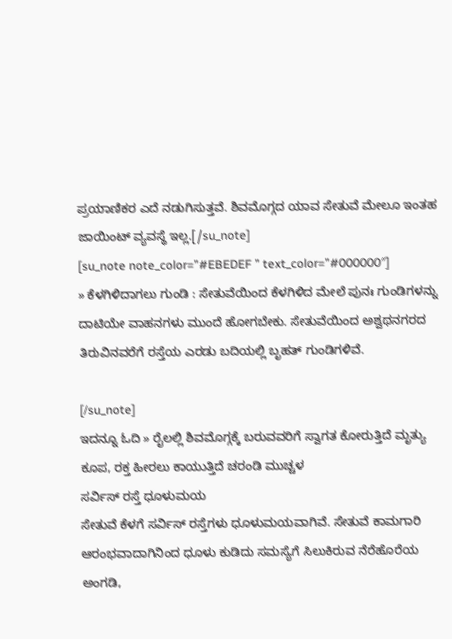ಪ್ರಯಾಣಿಕರ ಎದೆ ನಡುಗಿಸುತ್ತವೆ. ಶಿವಮೊಗ್ಗದ ಯಾವ ಸೇತುವೆ ಮೇಲೂ ಇಂತಹ ಜಾಯಿಂಟ್ ವ್ಯವಸ್ಥೆ ಇಲ್ಲ.[/su_note]
[su_note note_color=”#EBEDEF ” text_color=”#000000″]
» ಕೆಳಗಿಳಿದಾಗಲು ಗುಂಡಿ : ಸೇತುವೆಯಿಂದ ಕೆಳಗಿಳಿದ ಮೇಲೆ ಪುನಃ ಗುಂಡಿಗಳನ್ನು ದಾಟಿಯೇ ವಾಹನಗಳು ಮುಂದೆ ಹೋಗಬೇಕು. ಸೇತುವೆಯಿಂದ ಅಶ್ವಥನಗರದ ತಿರುವಿನವರೆಗೆ ರಸ್ತೆಯ ಎರಡು ಬದಿಯಲ್ಲಿ ಬೃಹತ್ ಗುಂಡಿಗಳಿವೆ.

[/su_note]
ಇದನ್ನೂ ಓದಿ » ರೈಲಲ್ಲಿ ಶಿವಮೊಗ್ಗಕ್ಕೆ ಬರುವವರಿಗೆ ಸ್ವಾಗತ ಕೋರುತ್ತಿದೆ ಮೃತ್ಯು ಕೂಪ, ರಕ್ತ ಹೀರಲು ಕಾಯುತ್ತಿದೆ ಚರಂಡಿ ಮುಚ್ಚಳ
ಸರ್ವಿಸ್ ರಸ್ತೆ ಧೂಳುಮಯ
ಸೇತುವೆ ಕೆಳಗೆ ಸರ್ವಿಸ್ ರಸ್ತೆಗಳು ಧೂಳುಮಯವಾಗಿವೆ. ಸೇತುವೆ ಕಾಮಗಾರಿ ಆರಂಭವಾದಾಗಿನಿಂದ ಧೂಳು ಕುಡಿದು ಸಮಸ್ಯೆಗೆ ಸಿಲುಕಿರುವ ನೆರೆಹೊರೆಯ ಅಂಗಡಿ,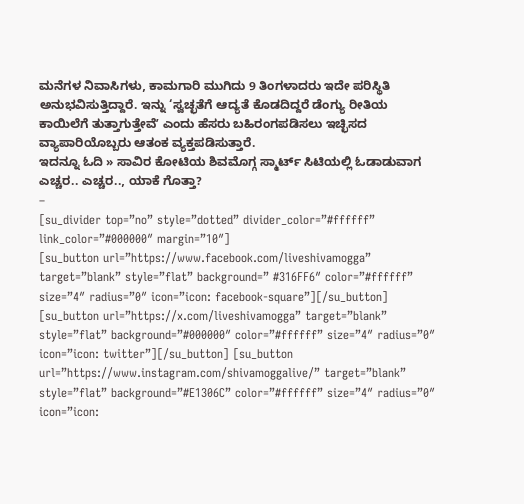ಮನೆಗಳ ನಿವಾಸಿಗಳು, ಕಾಮಗಾರಿ ಮುಗಿದು 9 ತಿಂಗಳಾದರು ಇದೇ ಪರಿಸ್ಥಿತಿ ಅನುಭವಿಸುತ್ತಿದ್ದಾರೆ. ಇನ್ನು ‘ಸ್ವಚ್ಛತೆಗೆ ಆದ್ಯತೆ ಕೊಡದಿದ್ದರೆ ಡೆಂಗ್ಯು ರೀತಿಯ ಕಾಯಿಲೆಗೆ ತುತ್ತಾಗುತ್ತೇವೆʼ ಎಂದು ಹೆಸರು ಬಹಿರಂಗಪಡಿಸಲು ಇಚ್ಛಿಸದ ವ್ಯಾಪಾರಿಯೊಬ್ಬರು ಆತಂಕ ವ್ಯಕ್ತಪಡಿಸುತ್ತಾರೆ.
ಇದನ್ನೂ ಓದಿ » ಸಾವಿರ ಕೋಟಿಯ ಶಿವಮೊಗ್ಗ ಸ್ಮಾರ್ಟ್ ಸಿಟಿಯಲ್ಲಿ ಓಡಾಡುವಾಗ ಎಚ್ಚರ.. ಎಚ್ಚರ.., ಯಾಕೆ ಗೊತ್ತಾ?
–
[su_divider top=”no” style=”dotted” divider_color=”#ffffff” link_color=”#000000″ margin=”10″]
[su_button url=”https://www.facebook.com/liveshivamogga” target=”blank” style=”flat” background=” #316FF6″ color=”#ffffff” size=”4″ radius=”0″ icon=”icon: facebook-square”][/su_button] [su_button url=”https://x.com/liveshivamogga” target=”blank” style=”flat” background=”#000000″ color=”#ffffff” size=”4″ radius=”0″ icon=”icon: twitter”][/su_button] [su_button url=”https://www.instagram.com/shivamoggalive/” target=”blank” style=”flat” background=”#E1306C” color=”#ffffff” size=”4″ radius=”0″ icon=”icon: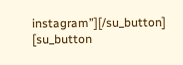instagram”][/su_button] [su_button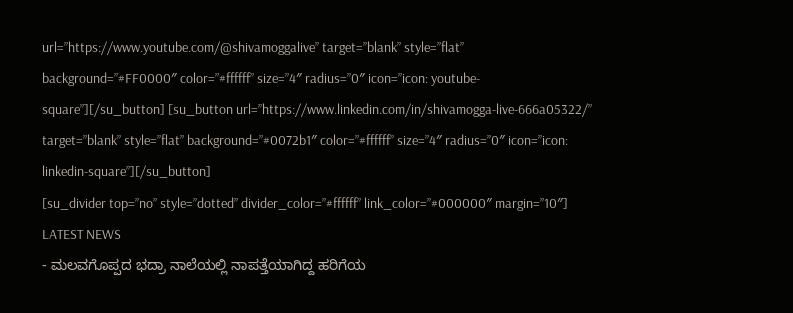url=”https://www.youtube.com/@shivamoggalive” target=”blank” style=”flat” background=”#FF0000″ color=”#ffffff” size=”4″ radius=”0″ icon=”icon: youtube-square”][/su_button] [su_button url=”https://www.linkedin.com/in/shivamogga-live-666a05322/” target=”blank” style=”flat” background=”#0072b1″ color=”#ffffff” size=”4″ radius=”0″ icon=”icon: linkedin-square”][/su_button]
[su_divider top=”no” style=”dotted” divider_color=”#ffffff” link_color=”#000000″ margin=”10″]
LATEST NEWS
- ಮಲವಗೊಪ್ಪದ ಭದ್ರಾ ನಾಲೆಯಲ್ಲಿ ನಾಪತ್ತೆಯಾಗಿದ್ದ ಹರಿಗೆಯ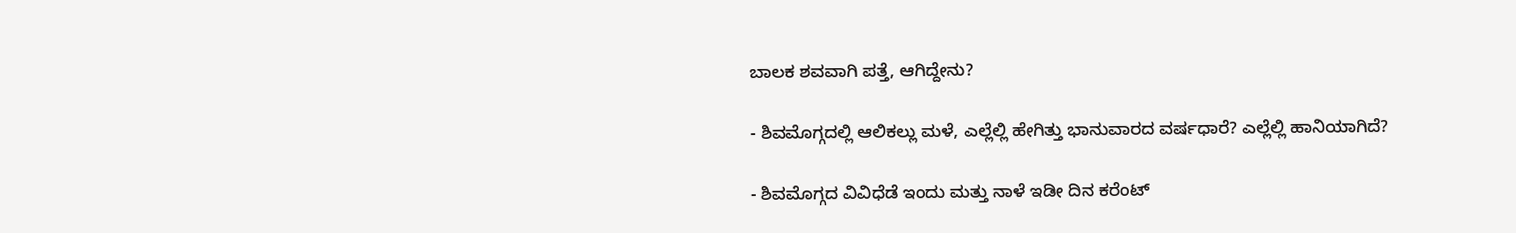ಬಾಲಕ ಶವವಾಗಿ ಪತ್ತೆ, ಆಗಿದ್ದೇನು?

- ಶಿವಮೊಗ್ಗದಲ್ಲಿ ಆಲಿಕಲ್ಲು ಮಳೆ, ಎಲ್ಲೆಲ್ಲಿ ಹೇಗಿತ್ತು ಭಾನುವಾರದ ವರ್ಷಧಾರೆ? ಎಲ್ಲೆಲ್ಲಿ ಹಾನಿಯಾಗಿದೆ?

- ಶಿವಮೊಗ್ಗದ ವಿವಿಧೆಡೆ ಇಂದು ಮತ್ತು ನಾಳೆ ಇಡೀ ದಿನ ಕರೆಂಟ್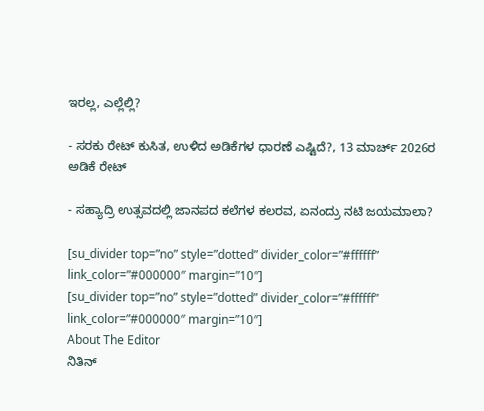ಇರಲ್ಲ, ಎಲ್ಲೆಲ್ಲಿ?

- ಸರಕು ರೇಟ್ ಕುಸಿತ, ಉಳಿದ ಅಡಿಕೆಗಳ ಧಾರಣೆ ಎಷ್ಟಿದೆ?, 13 ಮಾರ್ಚ್ 2026ರ ಅಡಿಕೆ ರೇಟ್

- ಸಹ್ಯಾದ್ರಿ ಉತ್ಸವದಲ್ಲಿ ಜಾನಪದ ಕಲೆಗಳ ಕಲರವ, ಏನಂದ್ರು ನಟಿ ಜಯಮಾಲಾ?

[su_divider top=”no” style=”dotted” divider_color=”#ffffff” link_color=”#000000″ margin=”10″]
[su_divider top=”no” style=”dotted” divider_color=”#ffffff” link_color=”#000000″ margin=”10″]
About The Editor
ನಿತಿನ್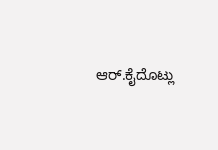ಆರ್.ಕೈದೊಟ್ಲು